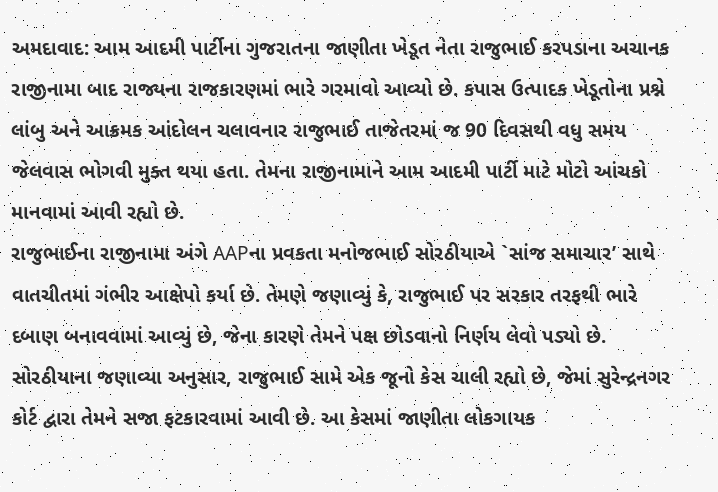અમદાવાદ: આમ આદમી પાર્ટીના ગુજરાતના જાણીતા ખેડૂત નેતા રાજુભાઈ કરપડાના અચાનક રાજીનામા બાદ રાજ્યના રાજકારણમાં ભારે ગરમાવો આવ્યો છે. કપાસ ઉત્પાદક ખેડૂતોના પ્રશ્ને લાંબુ અને આક્રમક આંદોલન ચલાવનાર રાજુભાઈ તાજેતરમાં જ 90 દિવસથી વધુ સમય જેલવાસ ભોગવી મુક્ત થયા હતા. તેમના રાજીનામાને આમ આદમી પાર્ટી માટે મોટો આંચકો માનવામાં આવી રહ્યો છે.
રાજુભાઈના રાજીનામા અંગે AAPના પ્રવકતા મનોજભાઈ સોરઠીયાએ `સાંજ સમાચાર’ સાથે વાતચીતમાં ગંભીર આક્ષેપો કર્યા છે. તેમણે જણાવ્યું કે, રાજુભાઈ પર સરકાર તરફથી ભારે દબાણ બનાવવામાં આવ્યું છે, જેના કારણે તેમને પક્ષ છોડવાનો નિર્ણય લેવો પડ્યો છે. સોરઠીયાના જણાવ્યા અનુસાર, રાજુભાઈ સામે એક જૂનો કેસ ચાલી રહ્યો છે, જેમાં સુરેન્દ્રનગર કોર્ટ દ્વારા તેમને સજા ફટકારવામાં આવી છે. આ કેસમાં જાણીતા લોકગાયક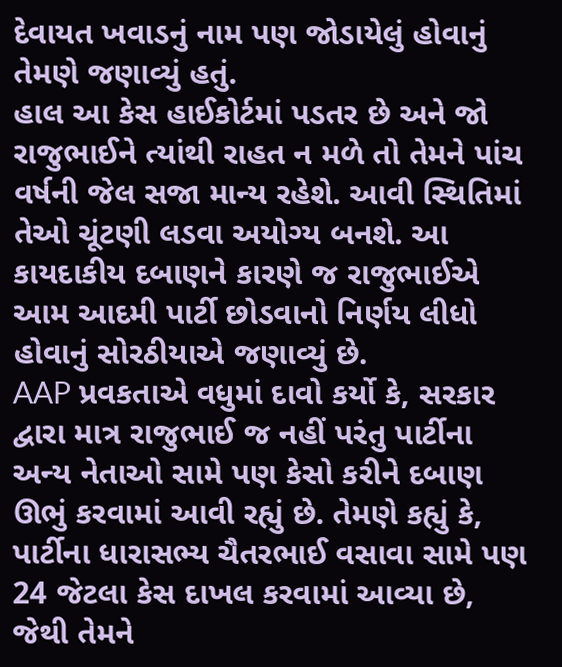દેવાયત ખવાડનું નામ પણ જોડાયેલું હોવાનું તેમણે જણાવ્યું હતું.
હાલ આ કેસ હાઈકોર્ટમાં પડતર છે અને જો રાજુભાઈને ત્યાંથી રાહત ન મળે તો તેમને પાંચ વર્ષની જેલ સજા માન્ય રહેશે. આવી સ્થિતિમાં તેઓ ચૂંટણી લડવા અયોગ્ય બનશે. આ કાયદાકીય દબાણને કારણે જ રાજુભાઈએ આમ આદમી પાર્ટી છોડવાનો નિર્ણય લીધો હોવાનું સોરઠીયાએ જણાવ્યું છે.
AAP પ્રવકતાએ વધુમાં દાવો કર્યો કે, સરકાર દ્વારા માત્ર રાજુભાઈ જ નહીં પરંતુ પાર્ટીના અન્ય નેતાઓ સામે પણ કેસો કરીને દબાણ ઊભું કરવામાં આવી રહ્યું છે. તેમણે કહ્યું કે, પાર્ટીના ધારાસભ્ય ચૈતરભાઈ વસાવા સામે પણ 24 જેટલા કેસ દાખલ કરવામાં આવ્યા છે, જેથી તેમને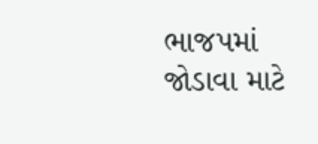ભાજપમાં જોડાવા માટે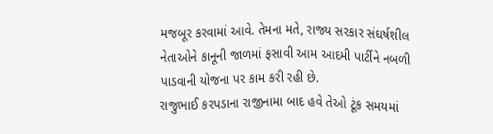મજબૂર કરવામાં આવે. તેમના મતે, રાજ્ય સરકાર સંઘર્ષશીલ નેતાઓને કાનૂની જાળમાં ફસાવી આમ આદમી પાર્ટીને નબળી પાડવાની યોજના પર કામ કરી રહી છે.
રાજુભાઈ કરપડાના રાજીનામા બાદ હવે તેઓ ટૂંક સમયમાં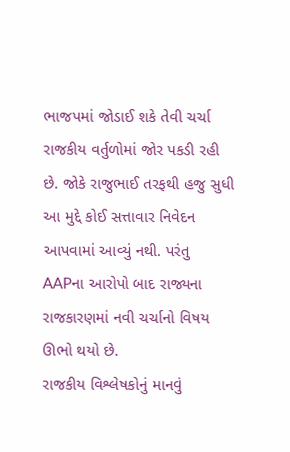ભાજપમાં જોડાઈ શકે તેવી ચર્ચા રાજકીય વર્તુળોમાં જોર પકડી રહી છે. જોકે રાજુભાઈ તરફથી હજુ સુધી આ મુદ્દે કોઈ સત્તાવાર નિવેદન આપવામાં આવ્યું નથી. પરંતુ AAPના આરોપો બાદ રાજ્યના રાજકારણમાં નવી ચર્ચાનો વિષય ઊભો થયો છે.
રાજકીય વિશ્લેષકોનું માનવું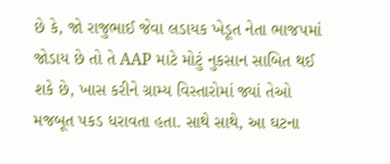છે કે, જો રાજુભાઈ જેવા લડાયક ખેડૂત નેતા ભાજપમાં જોડાય છે તો તે AAP માટે મોટું નુકસાન સાબિત થઈ શકે છે, ખાસ કરીને ગ્રામ્ય વિસ્તારોમાં જ્યાં તેઓ મજબૂત પકડ ધરાવતા હતા. સાથે સાથે, આ ઘટના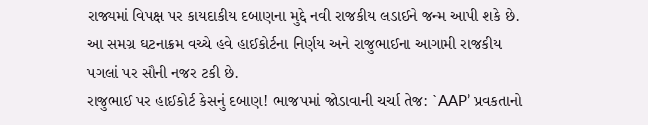રાજ્યમાં વિપક્ષ પર કાયદાકીય દબાણના મુદ્દે નવી રાજકીય લડાઈને જન્મ આપી શકે છે.
આ સમગ્ર ઘટનાક્રમ વચ્ચે હવે હાઈકોર્ટના નિર્ણય અને રાજુભાઈના આગામી રાજકીય પગલાં પર સૌની નજર ટકી છે.
રાજુભાઈ પર હાઈકોર્ટ કેસનું દબાણ! ભાજપમાં જોડાવાની ચર્ચા તેજ: `AAP’ પ્રવકતાનો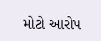મોટો આરોપ